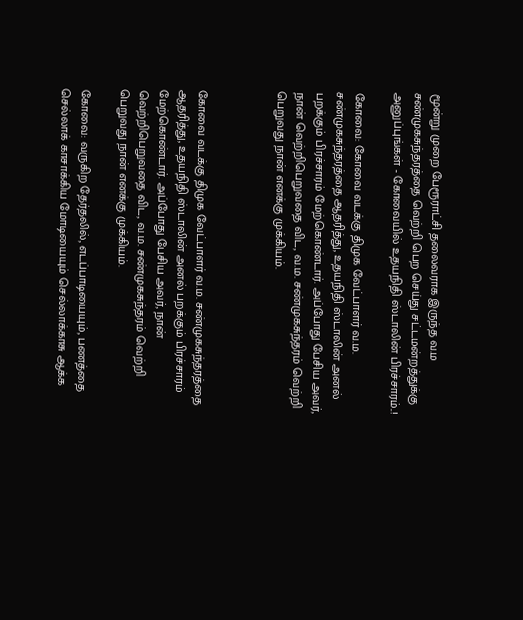மூன்று முறை பேரூராட்சி தலைவராக இருந்த வ.ம சண்முகசுந்தரத்தை வெற்றி பெற செய்து சட்டமன்றத்துக்கு அனுப்புங்கள் - கோவையில் உதயநிதி ஸ்டாலின் பிரச்சாரம்..!

கோவை: கோவை வடக்கு திமுக வேட்பாளர் வ.ம. சண்முகசுந்தரத்தை ஆதரித்து, உதயநிதி ஸ்டாலின் அனல் பறக்கும் பிரச்சாரம் மேற்கொண்டார். அப்போது பேசிய அவர், நான் வெற்றிபெறுவதை விட, வ.ம. சண்முகசுந்தரம் வெற்றி பெறுவது நான் எனக்கு முக்கியம்.



கோவை வடக்கு திமுக வேட்பாளர் வ.ம. சண்முகசுந்தரத்தை ஆதரித்து, உதயநிதி ஸ்டாலின் அனல் பறக்கும் பிரச்சாரம் மேற்கொண்டார். அப்போது பேசிய அவர், நான் வெற்றிபெறுவதை விட, வ.ம. சண்முகசுந்தரம் வெற்றி பெறுவது நான் எனக்கு முக்கியம்.

கோவை: வருகிற தேர்தலில், எடப்பாடியையும், பணத்தை செல்லாக் காசாக்கிய மோடியையும் செல்லாக்காசு ஆக்க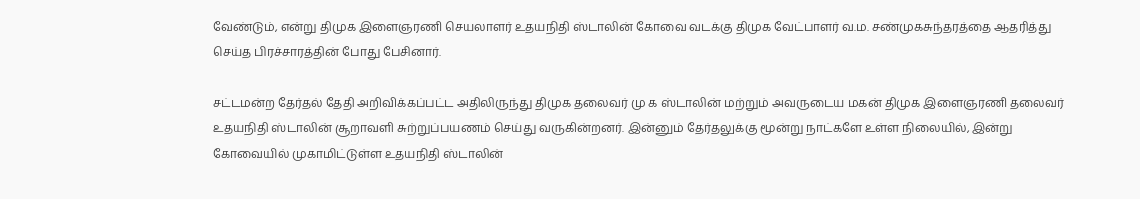வேண்டும், என்று திமுக இளைஞரணி செயலாளர் உதயநிதி ஸ்டாலின் கோவை வடக்கு திமுக வேட்பாளர் வ.ம. சண்முகசுந்தரத்தை ஆதரித்து செய்த பிரச்சாரத்தின் போது பேசினார்.

சட்டமன்ற தேர்தல் தேதி அறிவிக்கப்பட்ட அதிலிருந்து திமுக தலைவர் மு க ஸ்டாலின் மற்றும் அவருடைய மகன் திமுக இளைஞரணி தலைவர் உதயநிதி ஸ்டாலின் சூறாவளி சுற்றுப்பயணம் செய்து வருகின்றனர். இன்னும் தேர்தலுக்கு மூன்று நாட்களே உள்ள நிலையில், இன்று கோவையில் முகாமிட்டுள்ள உதயநிதி ஸ்டாலின்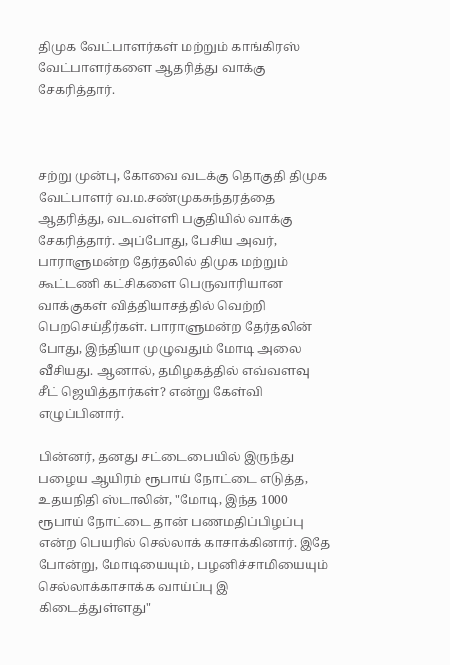திமுக வேட்பாளர்கள் மற்றும் காங்கிரஸ் வேட்பாளர்களை ஆதரித்து வாக்கு சேகரித்தார்.



சற்று முன்பு, கோவை வடக்கு தொகுதி திமுக வேட்பாளர் வ.ம.சண்முகசுந்தரத்தை ஆதரித்து, வடவள்ளி பகுதியில் வாக்கு சேகரித்தார். அப்போது, பேசிய அவர், பாராளுமன்ற தேர்தலில் திமுக மற்றும் கூட்டணி கட்சிகளை பெருவாரியான வாக்குகள் வித்தியாசத்தில் வெற்றி பெறசெய்தீர்கள். பாராளுமன்ற தேர்தலின் போது, இந்தியா முழுவதும் மோடி அலை வீசியது. ஆனால், தமிழகத்தில் எவ்வளவு சீட் ஜெயித்தார்கள்? என்று கேள்வி எழுப்பினார்.

பின்னர், தனது சட்டைபையில் இருந்து பழைய ஆயிரம் ரூபாய் நோட்டை எடுத்த, உதயநிதி ஸ்டாலின், "மோடி, இந்த 1000 ரூபாய் நோட்டை தான் பணமதிப்பிழப்பு என்ற பெயரில் செல்லாக் காசாக்கினார். இதே போன்று, மோடியையும், பழனிச்சாமியையும் செல்லாக்காசாக்க வாய்ப்பு இ கிடைத்துள்ளது"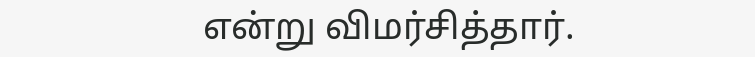என்று விமர்சித்தார்.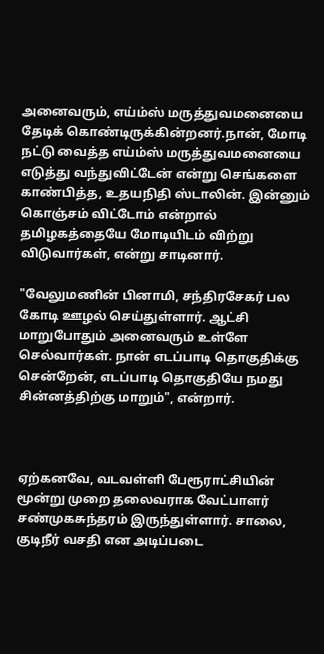அனைவரும், எய்ம்ஸ் மருத்துவமனையை தேடிக் கொண்டிருக்கின்றனர்.நான், மோடி நட்டு வைத்த எய்ம்ஸ் மருத்துவமனையை எடுத்து வந்துவிட்டேன் என்று செங்களை காண்பித்த, உதயநிதி ஸ்டாலின். இன்னும் கொஞ்சம் விட்டோம் என்றால் தமிழகத்தையே மோடியிடம் விற்று விடுவார்கள், என்று சாடினார்.

"வேலுமணின் பினாமி, சந்திரசேகர் பல கோடி ஊழல் செய்துள்ளார். ஆட்சி மாறுபோதும் அனைவரும் உள்ளே செல்வார்கள். நான் எடப்பாடி தொகுதிக்கு சென்றேன், எடப்பாடி தொகுதியே நமது சின்னத்திற்கு மாறும்", என்றார்.



ஏற்கனவே, வடவள்ளி பேரூராட்சியின் மூன்று முறை தலைவராக வேட்பாளர் சண்முகசுந்தரம் இருந்துள்ளார். சாலை, குடிநீர் வசதி என அடிப்படை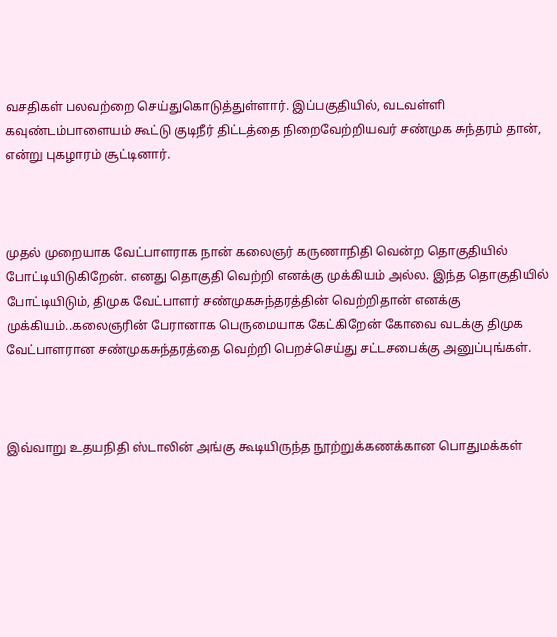வசதிகள் பலவற்றை செய்துகொடுத்துள்ளார். இப்பகுதியில், வடவள்ளி கவுண்டம்பாளையம் கூட்டு குடிநீர் திட்டத்தை நிறைவேற்றியவர் சண்முக சுந்தரம் தான், என்று புகழாரம் சூட்டினார்.



முதல் முறையாக வேட்பாளராக நான் கலைஞர் கருணாநிதி வென்ற தொகுதியில் போட்டியிடுகிறேன். எனது தொகுதி வெற்றி எனக்கு முக்கியம் அல்ல. இந்த தொகுதியில் போட்டியிடும், திமுக வேட்பாளர் சண்முகசுந்தரத்தின் வெற்றிதான் எனக்கு முக்கியம்..கலைஞரின் பேரானாக பெருமையாக கேட்கிறேன் கோவை வடக்கு திமுக வேட்பாளரான சண்முகசுந்தரத்தை வெற்றி பெறச்செய்து சட்டசபைக்கு அனுப்புங்கள்.



இவ்வாறு உதயநிதி ஸ்டாலின் அங்கு கூடியிருந்த நூற்றுக்கணக்கான பொதுமக்கள்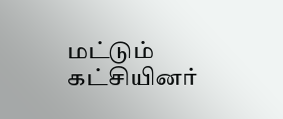மட்டும் கட்சியினர்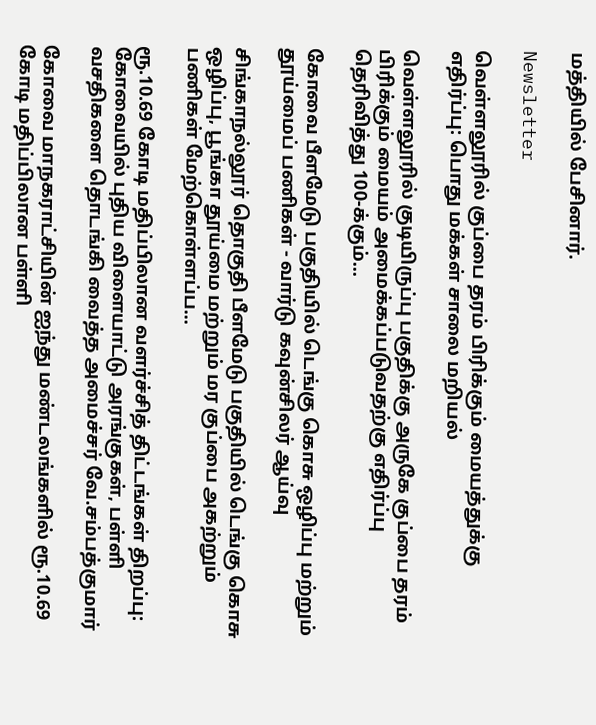மத்தியில் பேசினார்.

Newsletter

வெள்ளலூரில் குப்பை தரம் பிரிக்கும் மையத்துக்கு எதிர்ப்பு: பொது மக்கள் சாலை மறியல்

வெள்ளலூரில் குடியிருப்பு பகுதிக்கு அருகே குப்பை தரம் பிரிக்கும் மையம் அமைக்கப்படுவதற்கு எதிர்ப்பு தெரிவித்து 100-க்கும்...

கோவை பீளமேடு பகுதியில் டெங்கு கொசு ஒழிப்பு மற்றும் தூய்மைப் பணிகள் - வார்டு கவுன்சிலர் ஆய்வு

சிங்காநல்லூர் தொகுதி பீளமேடு பகுதியில் டெங்கு கொசு ஒழிப்பு, பூங்கா தூய்மை மற்றும் மர குப்பை அகற்றும் பணிகள் மேற்கொள்ளப்ப...

ரூ.10.69 கோடி மதிப்பிலான வளர்ச்சித் திட்டங்கள் திறப்பு: கோவையில் புதிய விளையாட்டு அரங்குகள், பள்ளி வசதிகளை தொடங்கி வைத்த அமைச்சர் வே.சம்பத்குமார்

கோவை மாநகராட்சியின் ஐந்து மண்டலங்களில் ரூ.10.69 கோடி மதிப்பிலான பள்ளி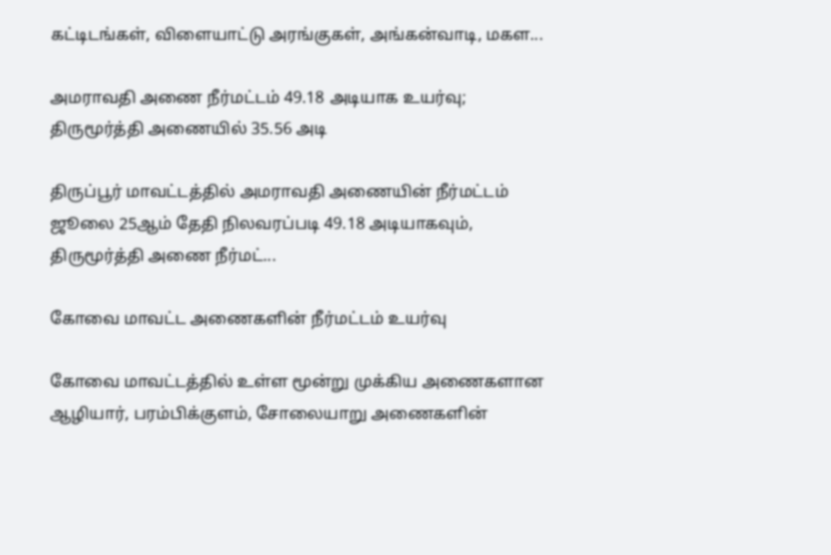கட்டிடங்கள், விளையாட்டு அரங்குகள், அங்கன்வாடி, மகள...

அமராவதி அணை நீர்மட்டம் 49.18 அடியாக உயர்வு; திருமூர்த்தி அணையில் 35.56 அடி

திருப்பூர் மாவட்டத்தில் அமராவதி அணையின் நீர்மட்டம் ஜூலை 25ஆம் தேதி நிலவரப்படி 49.18 அடியாகவும், திருமூர்த்தி அணை நீர்மட்...

கோவை மாவட்ட அணைகளின் நீர்மட்டம் உயர்வு

கோவை மாவட்டத்தில் உள்ள மூன்று முக்கிய அணைகளான ஆழியார், பரம்பிக்குளம், சோலையாறு அணைகளின்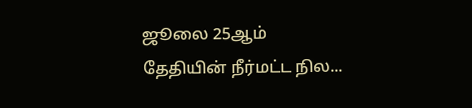ஜூலை 25ஆம் தேதியின் நீர்மட்ட நில...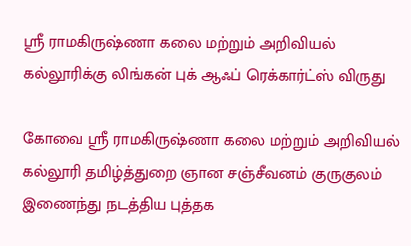ஸ்ரீ ராமகிருஷ்ணா கலை மற்றும் அறிவியல் கல்லூரிக்கு லிங்கன் புக் ஆஃப் ரெக்கார்ட்ஸ் விருது

கோவை ஸ்ரீ ராமகிருஷ்ணா கலை மற்றும் அறிவியல் கல்லூரி தமிழ்த்துறை ஞான சஞ்சீவனம் குருகுலம் இணைந்து நடத்திய புத்தக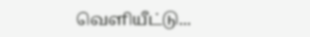வெளியீட்டு...